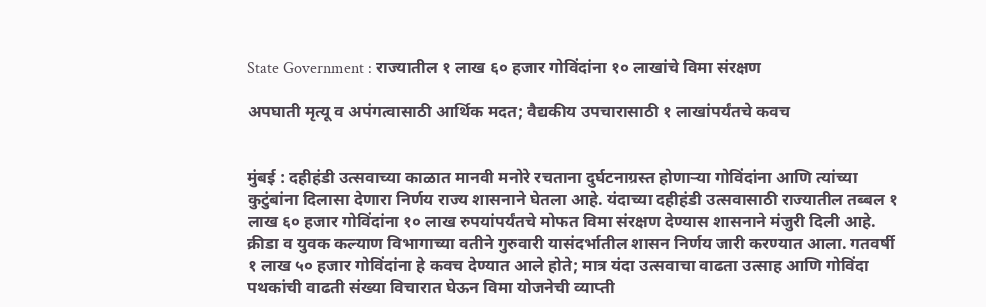State Government : राज्यातील १ लाख ६० हजार गोविंदांना १० लाखांचे विमा संरक्षण

अपघाती मृत्यू व अपंगत्वासाठी आर्थिक मदत; वैद्यकीय उपचारासाठी १ लाखांपर्यंतचे कवच


मुंबई : दहीहंडी उत्सवाच्या काळात मानवी मनोरे रचताना दुर्घटनाग्रस्त होणाऱ्या गोविंदांना आणि त्यांच्या कुटुंबांना दिलासा देणारा निर्णय राज्य शासनाने घेतला आहे. यंदाच्या दहीहंडी उत्सवासाठी राज्यातील तब्बल १ लाख ६० हजार गोविंदांना १० लाख रुपयांपर्यंतचे मोफत विमा संरक्षण देण्यास शासनाने मंजुरी दिली आहे. क्रीडा व युवक कल्याण विभागाच्या वतीने गुरुवारी यासंदर्भातील शासन निर्णय जारी करण्यात आला. गतवर्षी १ लाख ५० हजार गोविंदांना हे कवच देण्यात आले होते; मात्र यंदा उत्सवाचा वाढता उत्साह आणि गोविंदा पथकांची वाढती संख्या विचारात घेऊन विमा योजनेची व्याप्ती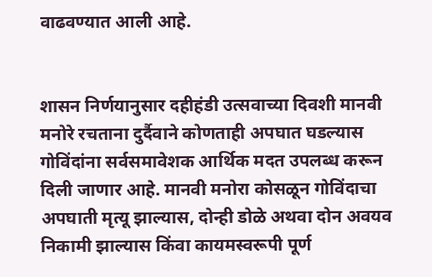वाढवण्यात आली आहे.


शासन निर्णयानुसार दहीहंडी उत्सवाच्या दिवशी मानवी मनोरे रचताना दुर्दैवाने कोणताही अपघात घडल्यास गोविंदांना सर्वसमावेशक आर्थिक मदत उपलब्ध करून दिली जाणार आहे. मानवी मनोरा कोसळून गोविंदाचा अपघाती मृत्यू झाल्यास, दोन्ही डोळे अथवा दोन अवयव निकामी झाल्यास किंवा कायमस्वरूपी पूर्ण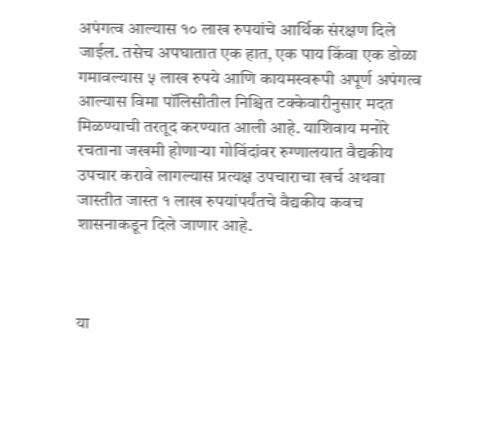अपंगत्व आल्यास १० लाख रुपयांचे आर्थिक संरक्षण दिले जाईल. तसेच अपघातात एक हात, एक पाय किंवा एक डोळा गमावल्यास ५ लाख रुपये आणि कायमस्वरूपी अपूर्ण अपंगत्व आल्यास विमा पॉलिसीतील निश्चित टक्केवारीनुसार मदत मिळण्याची तरतूद करण्यात आली आहे. याशिवाय मनोरे रचताना जखमी होणाऱ्या गोविंदांवर रुग्णालयात वैद्यकीय उपचार करावे लागल्यास प्रत्यक्ष उपचाराचा खर्च अथवा जास्तीत जास्त १ लाख रुपयांपर्यंतचे वैद्यकीय कवच शासनाकडून दिले जाणार आहे.



या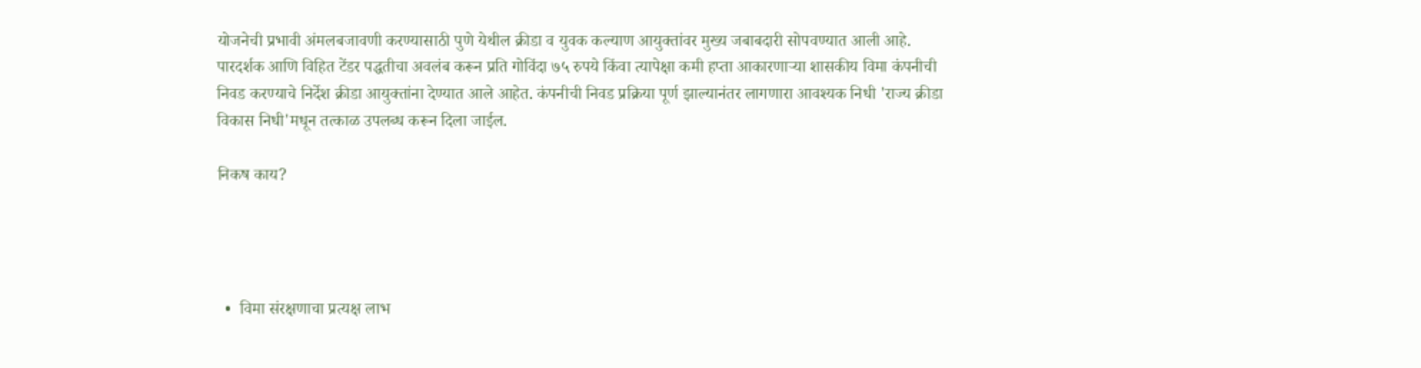योजनेची प्रभावी अंमलबजावणी करण्यासाठी पुणे येथील क्रीडा व युवक कल्याण आयुक्तांवर मुख्य जबाबदारी सोपवण्यात आली आहे. पारदर्शक आणि विहित टेंडर पद्धतीचा अवलंब करून प्रति गोविंदा ७५ रुपये किंवा त्यापेक्षा कमी हप्ता आकारणाऱ्या शासकीय विमा कंपनीची निवड करण्याचे निर्देश क्रीडा आयुक्तांना देण्यात आले आहेत. कंपनीची निवड प्रक्रिया पूर्ण झाल्यानंतर लागणारा आवश्यक निधी 'राज्य क्रीडा विकास निधी'मधून तत्काळ उपलब्ध करून दिला जाईल.

निकष काय?




  •  विमा संरक्षणाचा प्रत्यक्ष लाभ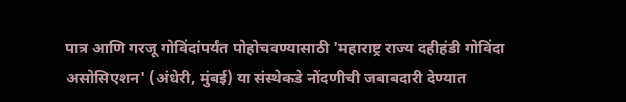पात्र आणि गरजू गोविंदांपर्यंत पोहोचवण्यासाठी 'महाराष्ट्र राज्य दहीहंडी गोविंदा असोसिएशन' (अंधेरी, मुंबई) या संस्थेकडे नोंदणीची जबाबदारी देण्यात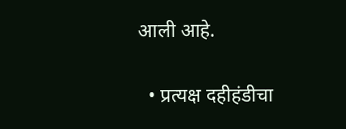आली आहे.

  • प्रत्यक्ष दहीहंडीचा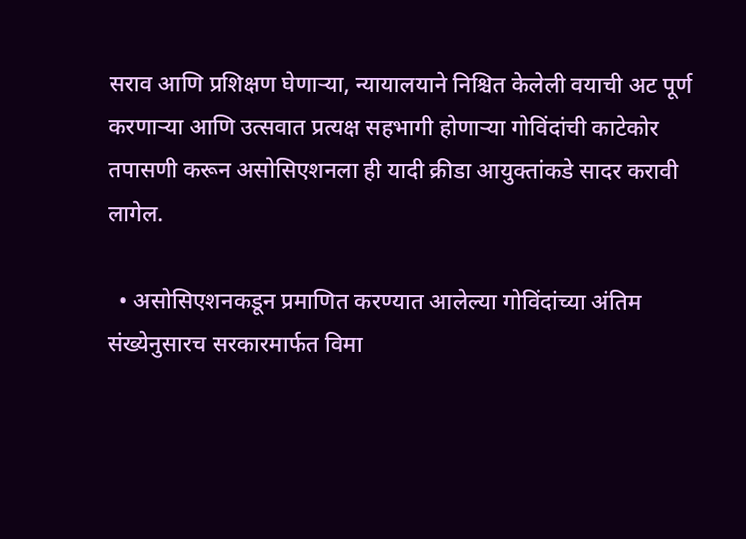सराव आणि प्रशिक्षण घेणाऱ्या, न्यायालयाने निश्चित केलेली वयाची अट पूर्ण करणाऱ्या आणि उत्सवात प्रत्यक्ष सहभागी होणाऱ्या गोविंदांची काटेकोर तपासणी करून असोसिएशनला ही यादी क्रीडा आयुक्तांकडे सादर करावी लागेल.

  • असोसिएशनकडून प्रमाणित करण्यात आलेल्या गोविंदांच्या अंतिम संख्येनुसारच सरकारमार्फत विमा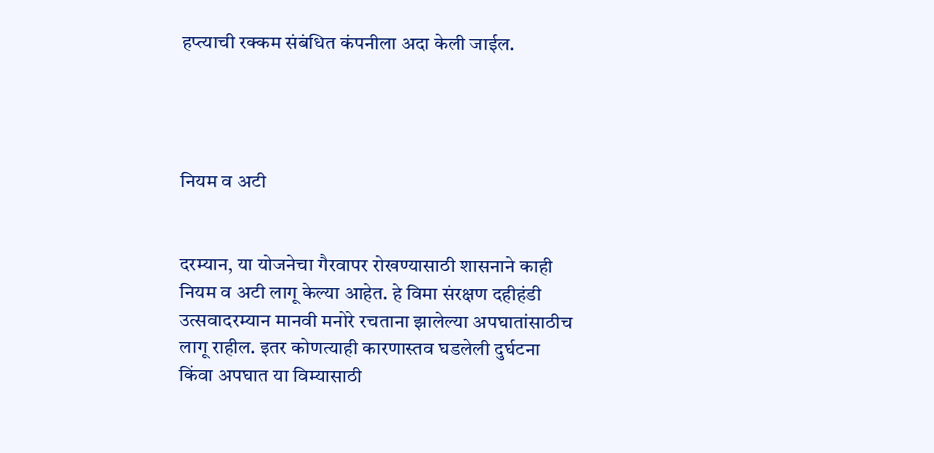हप्त्याची रक्कम संबंधित कंपनीला अदा केली जाईल.




नियम व अटी


दरम्यान, या योजनेचा गैरवापर रोखण्यासाठी शासनाने काही नियम व अटी लागू केल्या आहेत. हे विमा संरक्षण दहीहंडी उत्सवादरम्यान मानवी मनोरे रचताना झालेल्या अपघातांसाठीच लागू राहील. इतर कोणत्याही कारणास्तव घडलेली दुर्घटना किंवा अपघात या विम्यासाठी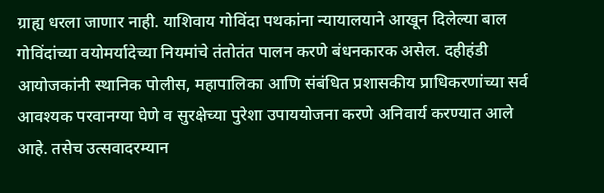ग्राह्य धरला जाणार नाही. याशिवाय गोविंदा पथकांना न्यायालयाने आखून दिलेल्या बाल गोविंदांच्या वयोमर्यादेच्या नियमांचे तंतोतंत पालन करणे बंधनकारक असेल. दहीहंडी आयोजकांनी स्थानिक पोलीस, महापालिका आणि संबंधित प्रशासकीय प्राधिकरणांच्या सर्व आवश्यक परवानग्या घेणे व सुरक्षेच्या पुरेशा उपाययोजना करणे अनिवार्य करण्यात आले आहे. तसेच उत्सवादरम्यान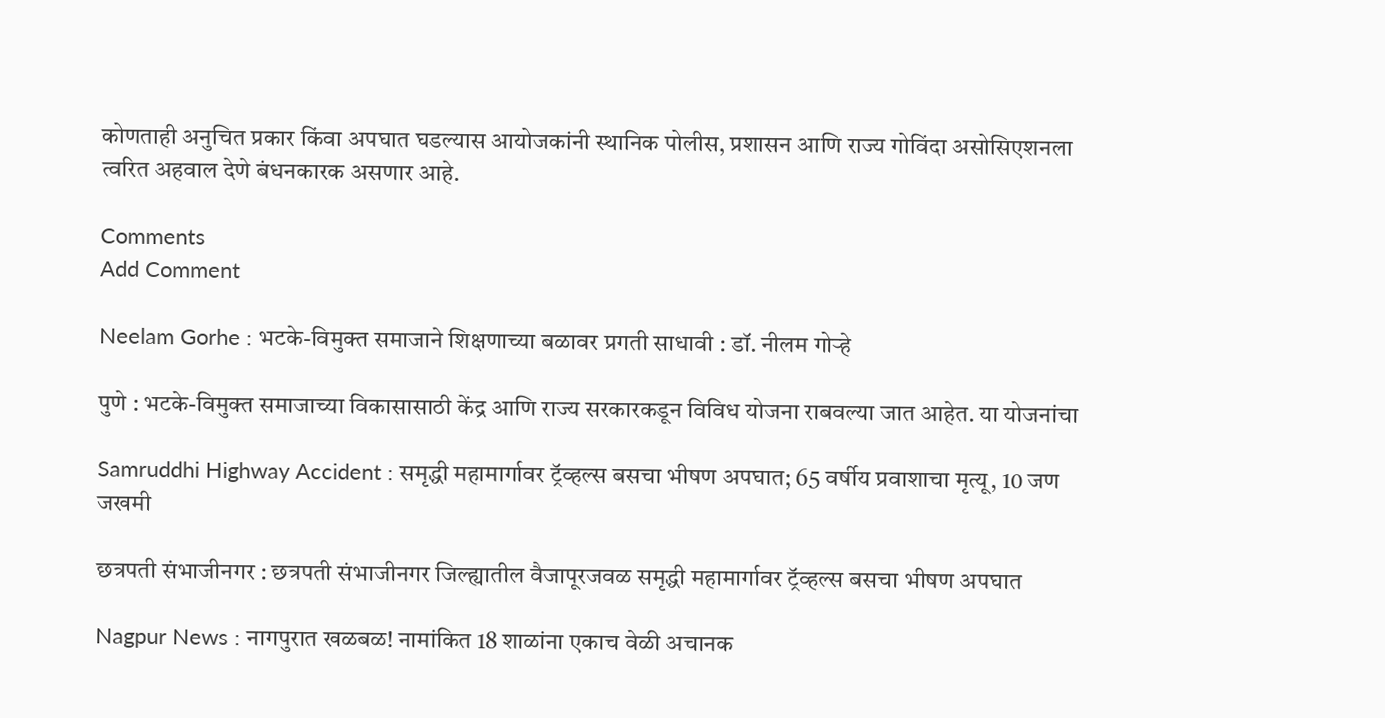कोणताही अनुचित प्रकार किंवा अपघात घडल्यास आयोजकांनी स्थानिक पोलीस, प्रशासन आणि राज्य गोविंदा असोसिएशनला त्वरित अहवाल देणे बंधनकारक असणार आहे.

Comments
Add Comment

Neelam Gorhe : भटके-विमुक्त समाजाने शिक्षणाच्या बळावर प्रगती साधावी : डॉ. नीलम गोऱ्हे

पुणे : भटके-विमुक्त समाजाच्या विकासासाठी केंद्र आणि राज्य सरकारकडून विविध योजना राबवल्या जात आहेत. या योजनांचा

Samruddhi Highway Accident : समृद्धी महामार्गावर ट्रॅव्हल्स बसचा भीषण अपघात; 65 वर्षीय प्रवाशाचा मृत्यू, 10 जण जखमी

छत्रपती संभाजीनगर : छत्रपती संभाजीनगर जिल्ह्यातील वैजापूरजवळ समृद्धी महामार्गावर ट्रॅव्हल्स बसचा भीषण अपघात

Nagpur News : नागपुरात खळबळ! नामांकित 18 शाळांना एकाच वेळी अचानक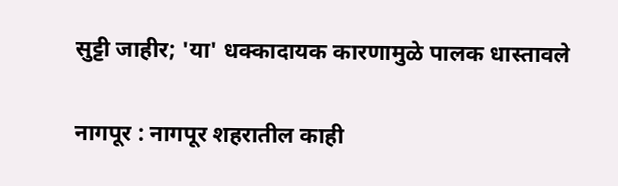सुट्टी जाहीर; 'या' धक्कादायक कारणामुळे पालक धास्तावले

नागपूर : नागपूर शहरातील काही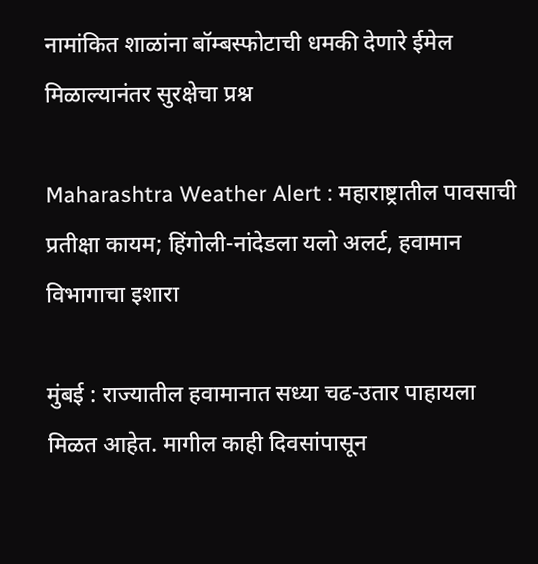नामांकित शाळांना बॉम्बस्फोटाची धमकी देणारे ईमेल मिळाल्यानंतर सुरक्षेचा प्रश्न

Maharashtra Weather Alert : महाराष्ट्रातील पावसाची प्रतीक्षा कायम; हिंगोली-नांदेडला यलो अलर्ट, हवामान विभागाचा इशारा

मुंबई : राज्यातील हवामानात सध्या चढ-उतार पाहायला मिळत आहेत. मागील काही दिवसांपासून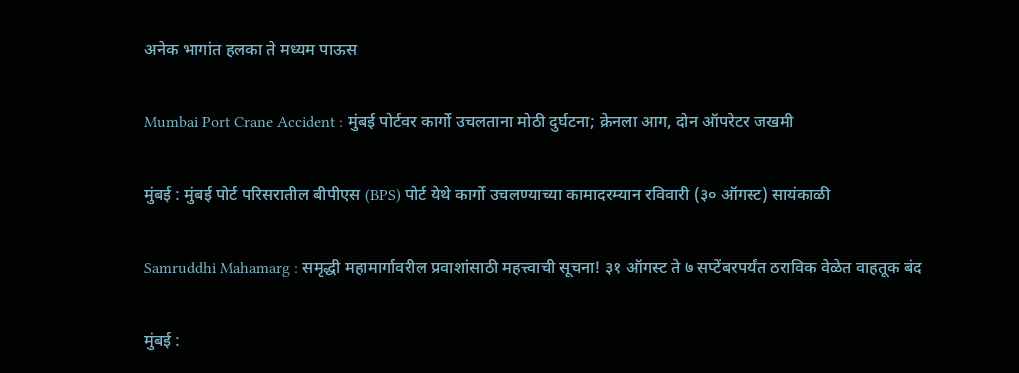अनेक भागांत हलका ते मध्यम पाऊस

Mumbai Port Crane Accident : मुंबई पोर्टवर कार्गो उचलताना मोठी दुर्घटना; क्रेनला आग, दोन ऑपरेटर जखमी

मुंबई : मुंबई पोर्ट परिसरातील बीपीएस (BPS) पोर्ट येथे कार्गो उचलण्याच्या कामादरम्यान रविवारी (३० ऑगस्ट) सायंकाळी

Samruddhi Mahamarg : समृद्धी महामार्गावरील प्रवाशांसाठी महत्त्वाची सूचना! ३१ ऑगस्ट ते ७ सप्टेंबरपर्यंत ठराविक वेळेत वाहतूक बंद

मुंबई :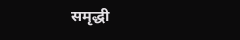समृद्धी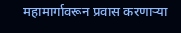महामार्गावरून प्रवास करणाऱ्या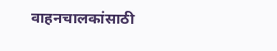वाहनचालकांसाठी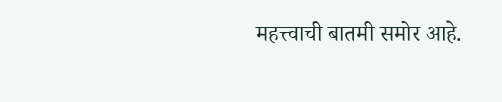महत्त्वाची बातमी समोर आहे.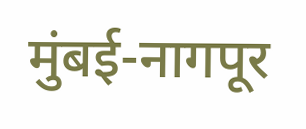मुंबई-नागपूर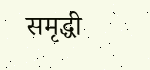समृद्धी